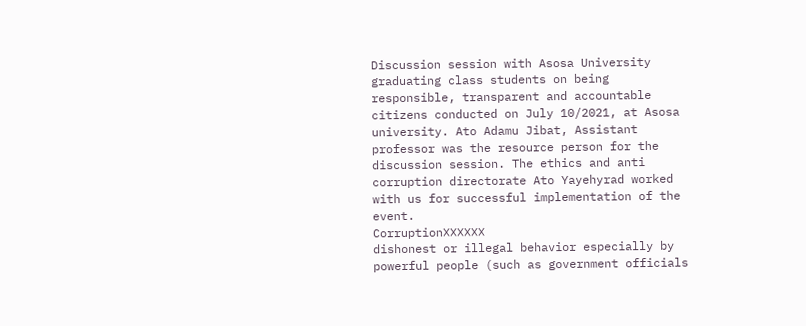Discussion session with Asosa University graduating class students on being responsible, transparent and accountable citizens conducted on July 10/2021, at Asosa university. Ato Adamu Jibat, Assistant professor was the resource person for the discussion session. The ethics and anti corruption directorate Ato Yayehyrad worked with us for successful implementation of the event.
Corruption❌❌❌❌❌❌
dishonest or illegal behavior especially by powerful people (such as government officials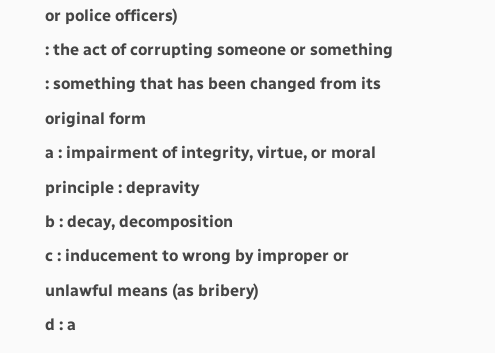or police officers)
: the act of corrupting someone or something
: something that has been changed from its original form
a : impairment of integrity, virtue, or moral principle : depravity
b : decay, decomposition
c : inducement to wrong by improper or unlawful means (as bribery)
d : a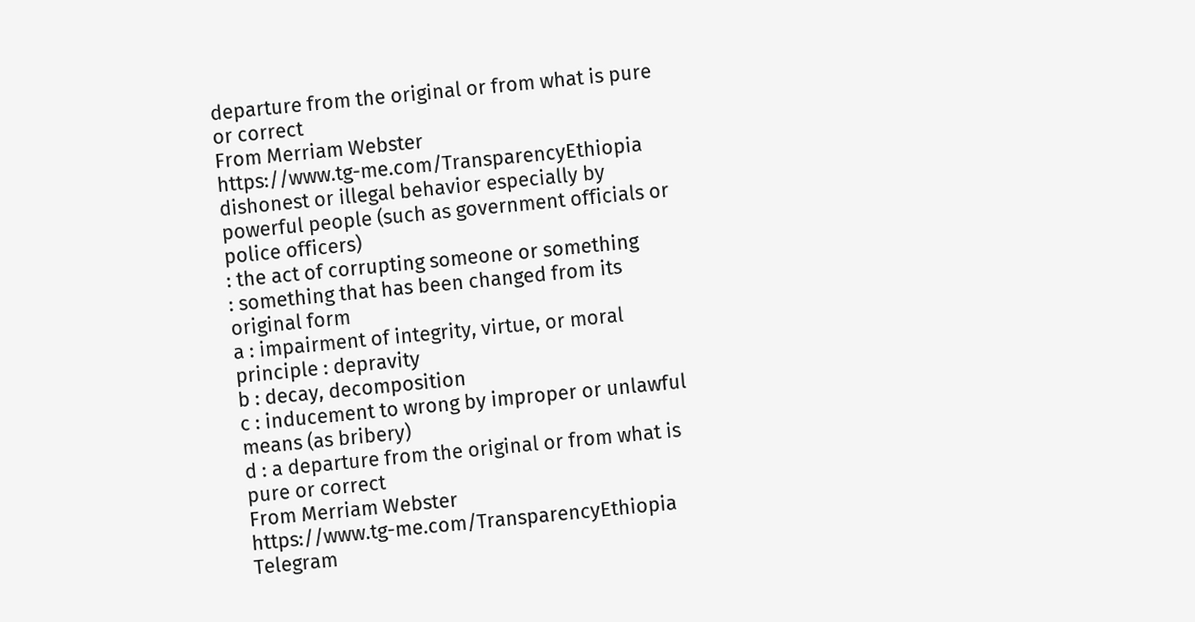departure from the original or from what is pure or correct
From Merriam Webster
https://www.tg-me.com/TransparencyEthiopia
dishonest or illegal behavior especially by powerful people (such as government officials or police officers)
: the act of corrupting someone or something
: something that has been changed from its original form
a : impairment of integrity, virtue, or moral principle : depravity
b : decay, decomposition
c : inducement to wrong by improper or unlawful means (as bribery)
d : a departure from the original or from what is pure or correct
From Merriam Webster
https://www.tg-me.com/TransparencyEthiopia
Telegram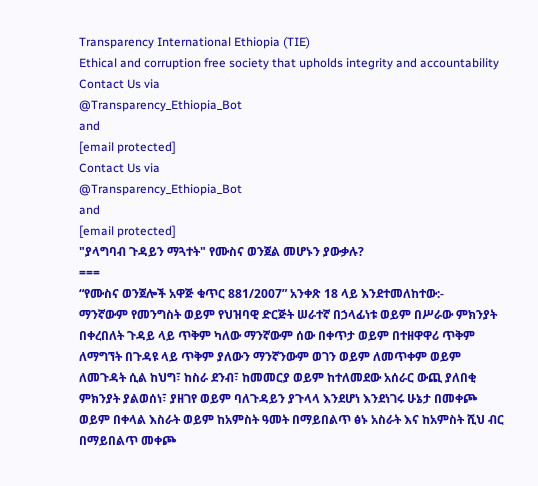Transparency International Ethiopia (TIE)
Ethical and corruption free society that upholds integrity and accountability
Contact Us via
@Transparency_Ethiopia_Bot
and
[email protected]
Contact Us via
@Transparency_Ethiopia_Bot
and
[email protected]
"ያላግባብ ጉዳይን ማጓተት" የሙስና ወንጀል መሆኑን ያውቃሉ?
===
“የሙስና ወንጀሎች አዋጅ ቁጥር 881/2007” አንቀጽ 18 ላይ እንደተመለከተው:-
ማንኛውም የመንግስት ወይም የህዝባዊ ድርጅት ሠራተኛ በኃላፊነቱ ወይም በሥራው ምክንያት በቀረበለት ጉዳይ ላይ ጥቅም ካለው ማንኛውም ሰው በቀጥታ ወይም በተዘዋዋሪ ጥቅም ለማግኘት በጉዳዩ ላይ ጥቅም ያለውን ማንኛንውም ወገን ወይም ለመጥቀም ወይም ለመጉዳት ሲል ከህግ፣ ከስራ ደንብ፣ ከመመርያ ወይም ከተለመደው አሰራር ውጪ ያለበቂ ምክንያት ያልወሰነ፣ ያዘገየ ወይም ባለጉዳይን ያጉላላ እንደሆነ እንደነገሩ ሁኔታ በመቀጮ ወይም በቀላል እስራት ወይም ከአምስት ዓመት በማይበልጥ ፅኑ አስራት እና ከአምስት ሺህ ብር በማይበልጥ መቀጮ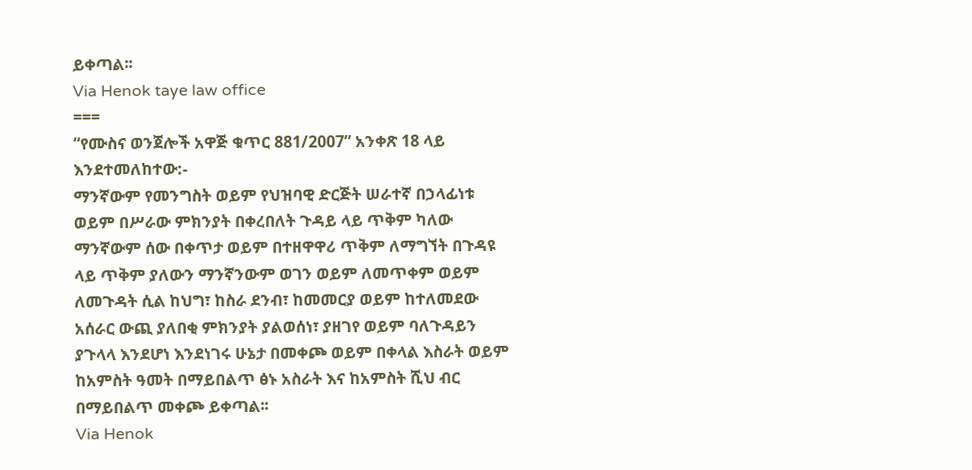ይቀጣል፡፡
Via Henok taye law office
===
“የሙስና ወንጀሎች አዋጅ ቁጥር 881/2007” አንቀጽ 18 ላይ እንደተመለከተው:-
ማንኛውም የመንግስት ወይም የህዝባዊ ድርጅት ሠራተኛ በኃላፊነቱ ወይም በሥራው ምክንያት በቀረበለት ጉዳይ ላይ ጥቅም ካለው ማንኛውም ሰው በቀጥታ ወይም በተዘዋዋሪ ጥቅም ለማግኘት በጉዳዩ ላይ ጥቅም ያለውን ማንኛንውም ወገን ወይም ለመጥቀም ወይም ለመጉዳት ሲል ከህግ፣ ከስራ ደንብ፣ ከመመርያ ወይም ከተለመደው አሰራር ውጪ ያለበቂ ምክንያት ያልወሰነ፣ ያዘገየ ወይም ባለጉዳይን ያጉላላ እንደሆነ እንደነገሩ ሁኔታ በመቀጮ ወይም በቀላል እስራት ወይም ከአምስት ዓመት በማይበልጥ ፅኑ አስራት እና ከአምስት ሺህ ብር በማይበልጥ መቀጮ ይቀጣል፡፡
Via Henok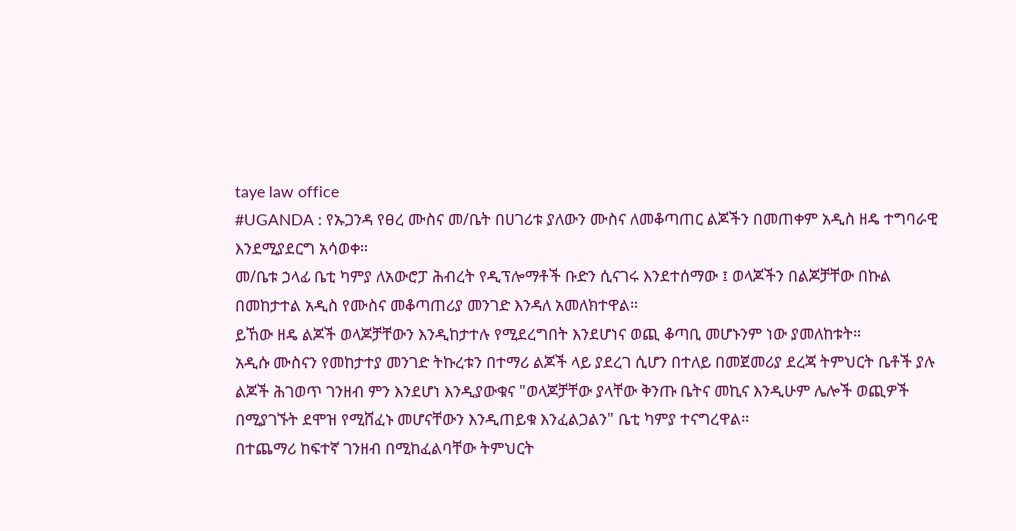taye law office
#UGANDA : የኡጋንዳ የፀረ ሙስና መ/ቤት በሀገሪቱ ያለውን ሙስና ለመቆጣጠር ልጆችን በመጠቀም አዲስ ዘዴ ተግባራዊ እንደሚያደርግ አሳወቀ።
መ/ቤቱ ኃላፊ ቤቲ ካምያ ለአውሮፓ ሕብረት የዲፕሎማቶች ቡድን ሲናገሩ እንደተሰማው ፤ ወላጆችን በልጆቻቸው በኩል በመከታተል አዲስ የሙስና መቆጣጠሪያ መንገድ እንዳለ አመለክተዋል።
ይኸው ዘዴ ልጆች ወላጆቻቸውን እንዲከታተሉ የሚደረግበት እንደሆነና ወጪ ቆጣቢ መሆኑንም ነው ያመለከቱት።
አዲሱ ሙስናን የመከታተያ መንገድ ትኩረቱን በተማሪ ልጆች ላይ ያደረገ ሲሆን በተለይ በመጀመሪያ ደረጃ ትምህርት ቤቶች ያሉ ልጆች ሕገወጥ ገንዘብ ምን እንደሆነ እንዲያውቁና "ወላጆቻቸው ያላቸው ቅንጡ ቤትና መኪና እንዲሁም ሌሎች ወጪዎች በሚያገኙት ደሞዝ የሚሸፈኑ መሆናቸውን እንዲጠይቁ እንፈልጋልን" ቤቲ ካምያ ተናግረዋል።
በተጨማሪ ከፍተኛ ገንዘብ በሚከፈልባቸው ትምህርት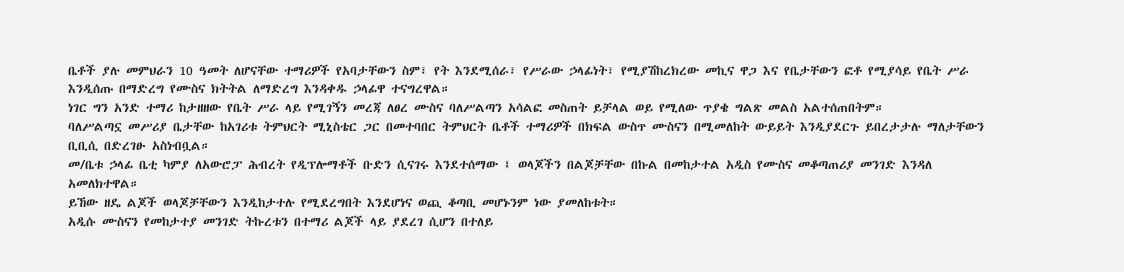ቤቶች ያሉ መምህራን 10 ዓመት ለሆናቸው ተማሪዎች የአባታቸውን ስም፣ የት እንደሚሰራ፣ የሥራው ኃላፊነት፣ የሚያሽከረክረው መኪና ዋጋ እና የቤታቸውን ፎቶ የሚያሳይ የቤት ሥራ እንዲሰጡ በማድረግ የሙስና ክትትል ለማድረግ እንዳቀዱ ኃላፊዋ ተናግረዋል።
ነገር ግን አንድ ተማሪ ከታዘዘው የቤት ሥራ ላይ የሚገኝን መረጃ ለፀረ ሙስና ባለሥልጣን አሳልፎ መስጠት ይቻላል ወይ የሚለው ጥያቄ ግልጽ መልስ አልተሰጠበትም።
ባለሥልጣኗ መሥሪያ ቤታቸው ከአገሪቱ ትምህርት ሚኒስቴር ጋር በመተባበር ትምህርት ቤቶች ተማሪዎች በክፍል ውስጥ ሙስናን በሚመለከት ውይይት እንዲያደርጉ ይበረታታሉ ማለታቸውን ቢቢሲ በድረገፁ አስነብቧል።
መ/ቤቱ ኃላፊ ቤቲ ካምያ ለአውሮፓ ሕብረት የዲፕሎማቶች ቡድን ሲናገሩ እንደተሰማው ፤ ወላጆችን በልጆቻቸው በኩል በመከታተል አዲስ የሙስና መቆጣጠሪያ መንገድ እንዳለ አመለክተዋል።
ይኸው ዘዴ ልጆች ወላጆቻቸውን እንዲከታተሉ የሚደረግበት እንደሆነና ወጪ ቆጣቢ መሆኑንም ነው ያመለከቱት።
አዲሱ ሙስናን የመከታተያ መንገድ ትኩረቱን በተማሪ ልጆች ላይ ያደረገ ሲሆን በተለይ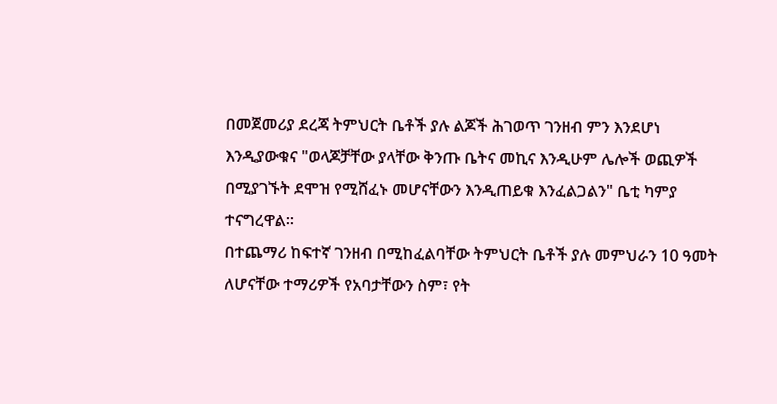በመጀመሪያ ደረጃ ትምህርት ቤቶች ያሉ ልጆች ሕገወጥ ገንዘብ ምን እንደሆነ እንዲያውቁና "ወላጆቻቸው ያላቸው ቅንጡ ቤትና መኪና እንዲሁም ሌሎች ወጪዎች በሚያገኙት ደሞዝ የሚሸፈኑ መሆናቸውን እንዲጠይቁ እንፈልጋልን" ቤቲ ካምያ ተናግረዋል።
በተጨማሪ ከፍተኛ ገንዘብ በሚከፈልባቸው ትምህርት ቤቶች ያሉ መምህራን 10 ዓመት ለሆናቸው ተማሪዎች የአባታቸውን ስም፣ የት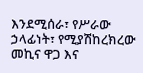እንደሚሰራ፣ የሥራው ኃላፊነት፣ የሚያሽከረክረው መኪና ዋጋ እና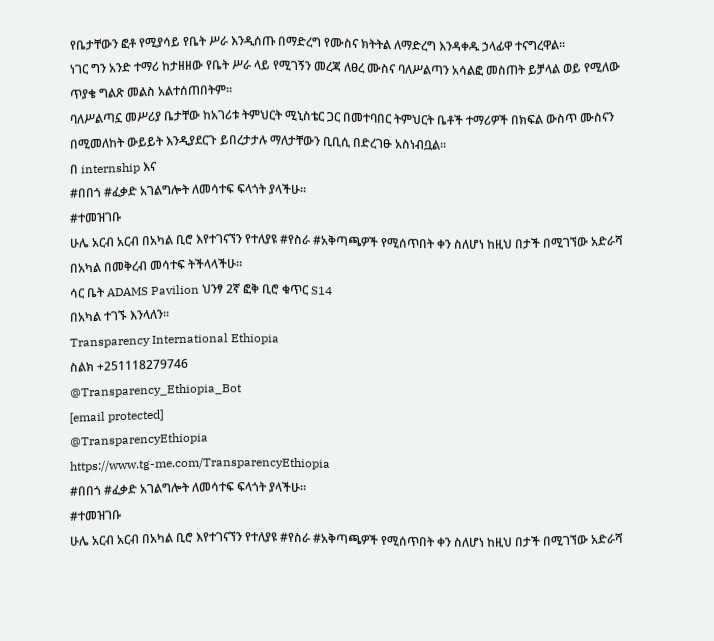የቤታቸውን ፎቶ የሚያሳይ የቤት ሥራ እንዲሰጡ በማድረግ የሙስና ክትትል ለማድረግ እንዳቀዱ ኃላፊዋ ተናግረዋል።
ነገር ግን አንድ ተማሪ ከታዘዘው የቤት ሥራ ላይ የሚገኝን መረጃ ለፀረ ሙስና ባለሥልጣን አሳልፎ መስጠት ይቻላል ወይ የሚለው ጥያቄ ግልጽ መልስ አልተሰጠበትም።
ባለሥልጣኗ መሥሪያ ቤታቸው ከአገሪቱ ትምህርት ሚኒስቴር ጋር በመተባበር ትምህርት ቤቶች ተማሪዎች በክፍል ውስጥ ሙስናን በሚመለከት ውይይት እንዲያደርጉ ይበረታታሉ ማለታቸውን ቢቢሲ በድረገፁ አስነብቧል።
በ internship እና
#በበጎ #ፈቃድ አገልግሎት ለመሳተፍ ፍላጎት ያላችሁ።
#ተመዝገቡ
ሁሌ አርብ አርብ በአካል ቢሮ እየተገናኘን የተለያዩ #የስራ #አቅጣጫዎች የሚሰጥበት ቀን ስለሆነ ከዚህ በታች በሚገኘው አድራሻ በአካል በመቅረብ መሳተፍ ትችላላችሁ።
ሳር ቤት ADAMS Pavilion ህንፃ 2ኛ ፎቅ ቢሮ ቁጥር S14
በአካል ተገኙ እንላለን።
Transparency International Ethiopia
ስልክ +251118279746
@Transparency_Ethiopia_Bot
[email protected]
@TransparencyEthiopia
https://www.tg-me.com/TransparencyEthiopia
#በበጎ #ፈቃድ አገልግሎት ለመሳተፍ ፍላጎት ያላችሁ።
#ተመዝገቡ
ሁሌ አርብ አርብ በአካል ቢሮ እየተገናኘን የተለያዩ #የስራ #አቅጣጫዎች የሚሰጥበት ቀን ስለሆነ ከዚህ በታች በሚገኘው አድራሻ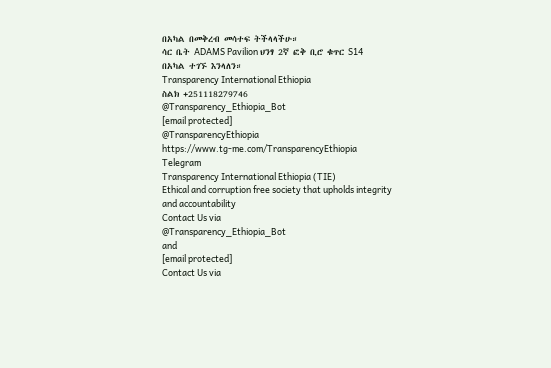በአካል በመቅረብ መሳተፍ ትችላላችሁ።
ሳር ቤት ADAMS Pavilion ህንፃ 2ኛ ፎቅ ቢሮ ቁጥር S14
በአካል ተገኙ እንላለን።
Transparency International Ethiopia
ስልክ +251118279746
@Transparency_Ethiopia_Bot
[email protected]
@TransparencyEthiopia
https://www.tg-me.com/TransparencyEthiopia
Telegram
Transparency International Ethiopia (TIE)
Ethical and corruption free society that upholds integrity and accountability
Contact Us via
@Transparency_Ethiopia_Bot
and
[email protected]
Contact Us via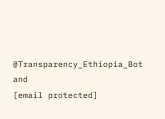@Transparency_Ethiopia_Bot
and
[email protected]